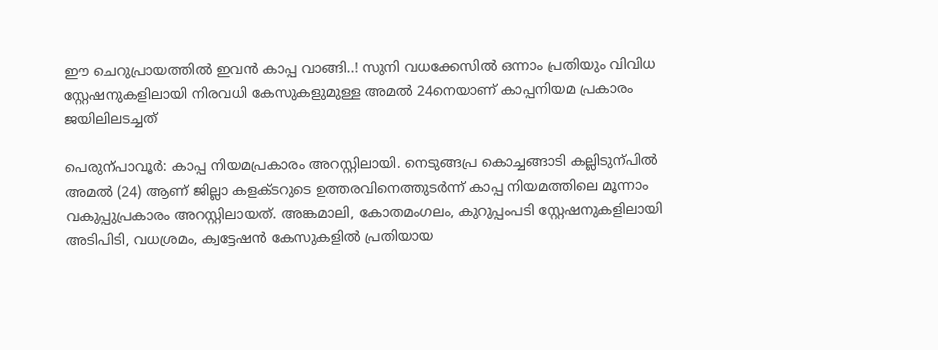ഈ ചെറുപ്രായത്തിൽ ഇവൻ കാപ്പ വാങ്ങി..! സുനി വധക്കേസിൽ ഒന്നാം പ്രതിയും വിവിധ സ്റ്റേഷനുകളിലായി നിരവധി കേസുകളുമുള്ള അമൽ 24നെയാണ് കാപ്പനിയമ പ്രകാരം ജയിലിലടച്ചത്

പെരുന്പാവൂർ: കാപ്പ നിയമപ്രകാരം അറസ്റ്റിലായി. നെടുങ്ങപ്ര കൊച്ചങ്ങാടി കല്ലിടുന്പിൽ അമൽ (24) ആണ് ജില്ലാ കളക്‌ടറുടെ ഉത്തരവിനെത്തുടർന്ന് കാപ്പ നിയമത്തിലെ മൂന്നാം വകുപ്പുപ്രകാരം അറസ്റ്റിലായത്. അങ്കമാലി, കോതമംഗലം, കുറുപ്പംപടി സ്റ്റേഷനുകളിലായി അടിപിടി, വധശ്രമം, ക്വട്ടേഷൻ കേസുകളിൽ പ്രതിയായ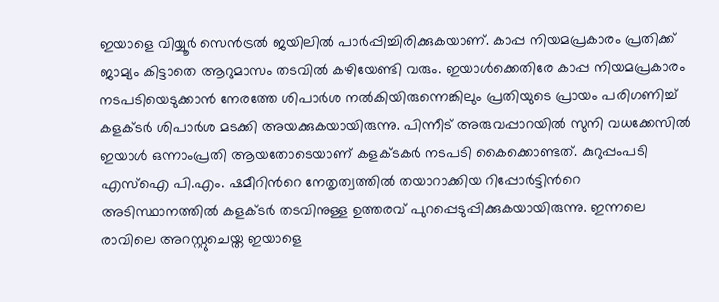ഇയാളെ വിയ്യൂർ സെൻട്രൽ ജയിലിൽ പാർപ്പിച്ചിരിക്കുകയാണ്. കാപ്പ നിയമപ്രകാരം പ്രതിക്ക് ജാമ്യം കിട്ടാതെ ആറുമാസം തടവിൽ കഴിയേണ്ടി വരും. ഇയാൾക്കെതിരേ കാപ്പ നിയമപ്രകാരം നടപടിയെടുക്കാൻ നേരത്തേ ശിപാർശ നൽകിയിരുന്നെങ്കിലും പ്രതിയുടെ പ്രായം പരിഗണിച്ച് കളക്‌ടർ ശിപാർശ മടക്കി അയക്കുകയായിരുന്നു. പിന്നീട് അരുവപ്പാറയിൽ സുനി വധക്കേസിൽ ഇയാൾ ഒന്നാംപ്രതി ആയതോടെയാണ് കളക്‌ടകർ നടപടി കൈക്കൊണ്ടത്. കുറുപ്പംപടി എസ്ഐ പി.എം. ഷമീറിന്‍റെ നേതൃത്വത്തിൽ തയാറാക്കിയ റിപ്പോർട്ടിന്‍റെ അടിസ്ഥാനത്തിൽ കളക്‌ടർ തടവിനുള്ള ഉത്തരവ് പുറപ്പെടുപ്പിക്കുകയായിരുന്നു. ഇന്നലെ രാവിലെ അറസ്റ്റുചെയ്ത ഇയാളെ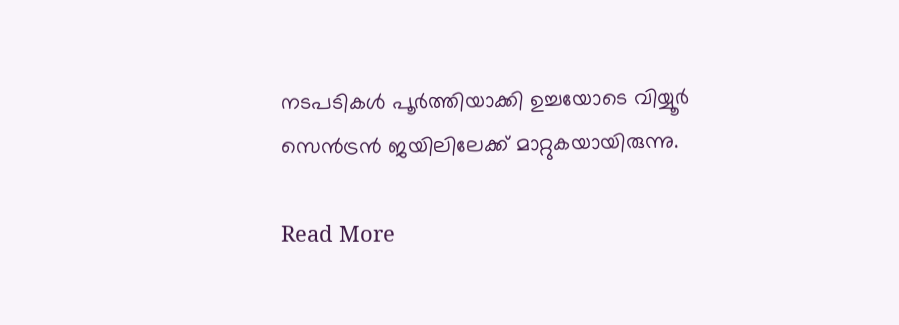നടപടികൾ പൂർത്തിയാക്കി ഉച്ചയോടെ വിയ്യൂർ സെൻട്രൻ ജയിലിലേക്ക് മാറ്റുകയായിരുന്നു.

Read More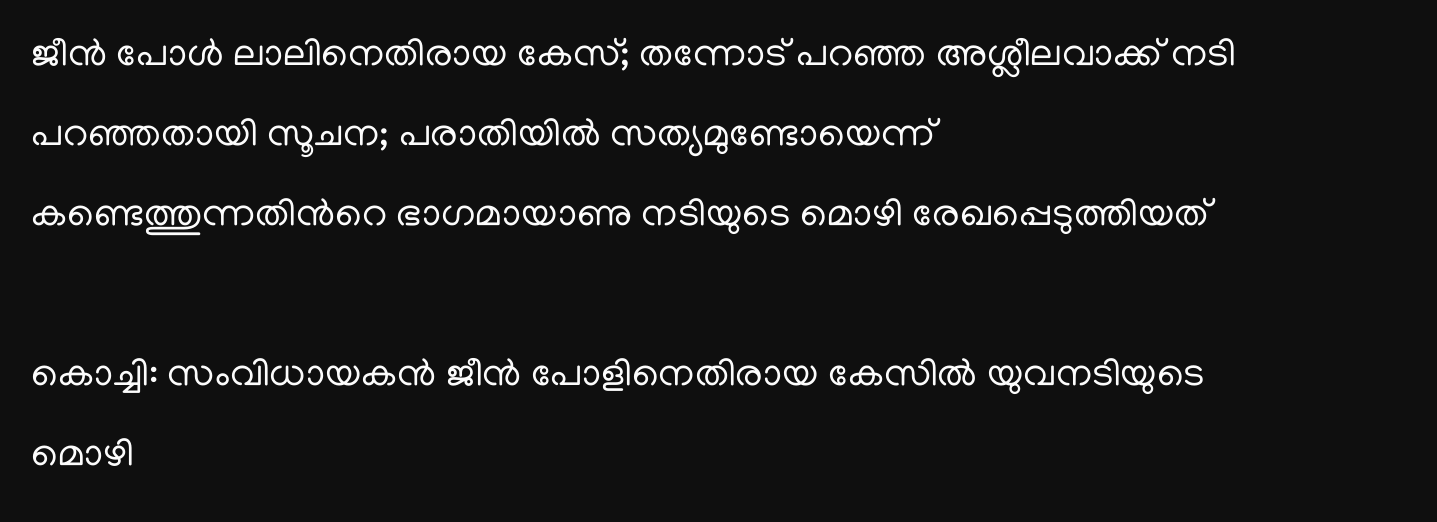ജീൻ പോൾ ലാലിനെതിരായ കേസ്; തന്നോട് പറഞ്ഞ അശ്ലീലവാക്ക് നടി പറഞ്ഞതായി സൂചന; പരാതിയിൽ സത്യമുണ്ടോയെന്ന് കണ്ടെത്തുന്നതിന്‍റെ ഭാഗമായാണു നടിയുടെ മൊഴി രേഖപ്പെടുത്തിയത്

കൊച്ചി: സംവിധായകൻ ജീൻ പോളിനെതിരായ കേസിൽ യുവനടിയുടെ മൊഴി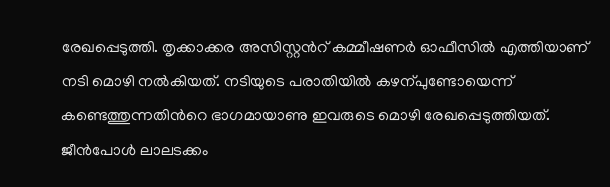രേഖപ്പെടുത്തി. തൃക്കാക്കര അസിസ്റ്റന്‍റ് കമ്മീഷണർ ഓഫീസിൽ എത്തിയാണ് നടി മൊഴി നൽകിയത്. നടിയുടെ പരാതിയിൽ കഴന്പുണ്ടോയെന്ന് കണ്ടെത്തുന്നതിന്‍റെ ഭാഗമായാണു ഇവരുടെ മൊഴി രേഖപ്പെടുത്തിയത്. ജീൻപോൾ ലാലടക്കം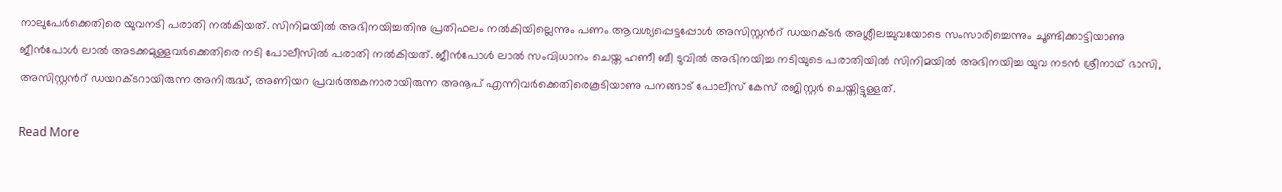നാലുപേർക്കെതിരെ യുവനടി പരാതി നൽകിയത്. സിനിമയിൽ അഭിനയിച്ചതിനു പ്രതിഫലം നൽകിയില്ലെന്നും പണം ആവശ്യപ്പെട്ടപ്പോൾ അസിസ്റ്റന്‍റ് ഡയറക്ടർ അശ്ലീലച്ചുവയോടെ സംസാരിച്ചെന്നും ചൂണ്ടിക്കാട്ടിയാണു ജീൻപോൾ ലാൽ അടക്കമുള്ളവർക്കെതിരെ നടി പോലീസിൽ പരാതി നൽകിയത്. ജീൻപോൾ ലാൽ സംവിധാനം ചെയ്ത ഹണീ ബീ ടുവിൽ അഭിനയിച്ച നടിയുടെ പരാതിയിൽ സിനിമയിൽ അഭിനയിച്ച യുവ നടൻ ശ്രീനാഥ് ഭാസി, അസിസ്റ്റന്‍റ് ഡയറക്ടറായിരുന്ന അനിരുദ്ധ്, അണിയറ പ്രവർത്തകനാരായിരുന്ന അനൂപ് എന്നിവർക്കെതിരെകൂടിയാണു പനങ്ങാട് പോലീസ് കേസ് രജിസ്റ്റർ ചെയ്തിട്ടുള്ളത്.

Read More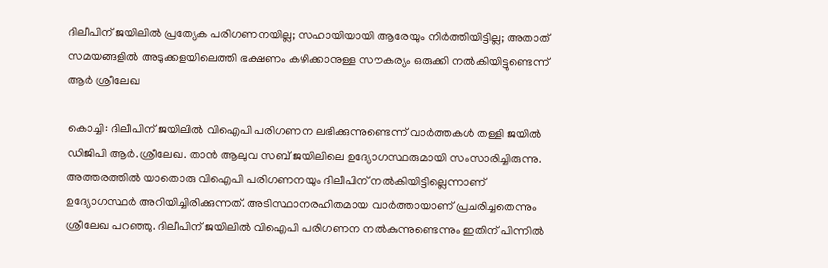ദിലീപിന് ജയിലിൽ പ്രത്യേക പരിഗണനയില്ല; സഹായിയായി ആരേയും നിർത്തിയിട്ടില്ല; അതാത് സമയങ്ങളിൽ അടുക്കളയിലെത്തി ഭക്ഷണം കഴിക്കാനുള്ള സൗകര്യം ഒരുക്കി നൽകിയിട്ടുണ്ടെന്ന് ആർ ശ്രീലേഖ

കൊച്ചി: ദിലീപിന് ജയിലിൽ വിഐപി പരിഗണന ലഭിക്കുന്നുണ്ടെന്ന് വാർത്തകൾ തള്ളി ജയിൽ ഡിജിപി ആർ.ശ്രീലേഖ. താൻ ആലുവ സബ് ജയിലിലെ ഉദ്യോഗസ്ഥരുമായി സംസാരിച്ചിരുന്നു. അത്തരത്തിൽ യാതൊരു വിഐപി പരിഗണനയും ദിലീപിന് നൽകിയിട്ടില്ലെന്നാണ് ഉദ്യോഗസ്ഥർ അറിയിച്ചിരിക്കുന്നത്. അടിസ്ഥാനരഹിതമായ വാർത്തായാണ് പ്രചരിച്ചതെന്നും ശ്രീലേഖ പറഞ്ഞു. ദിലീപിന് ജയിലിൽ വിഐപി പരിഗണന നൽകുന്നുണ്ടെന്നും ഇതിന് പിന്നിൽ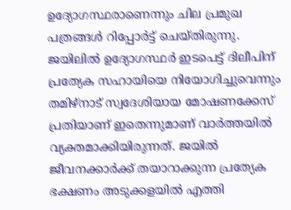ഉദ്യോഗസ്ഥരാണെന്നും ചില പ്രമുഖ പത്രങ്ങൾ റിപ്പോർട്ട് ചെയ്തിരുന്നു. ജയിലിൽ ഉദ്യോഗസ്ഥർ ഇടപെട്ട് ദിലീപിന് പ്രത്യേക സഹായിയെ നിയോഗിച്ചുവെന്നും തമിഴ്നാട് സ്വദേശിയായ മോഷണക്കേസ് പ്രതിയാണ് ഇതെന്നുമാണ് വാർത്തയിൽ വ്യക്തമാക്കിയിരുന്നത്. ജയിൽ ജീവനക്കാർക്ക് തയാറാക്കുന്ന പ്രത്യേക ഭക്ഷണം അടുക്കളയിൽ എത്തി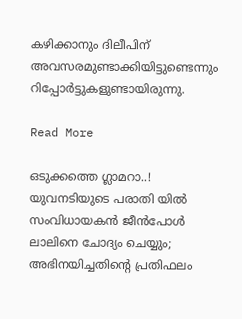കഴിക്കാനും ദിലീപിന് അവസരമുണ്ടാക്കിയിട്ടുണ്ടെന്നും റിപ്പോർട്ടുകളുണ്ടായിരുന്നു.

Read More

ഒടുക്കത്തെ ഗ്ലാമറാ..! യുവനടിയുടെ പരാതി യിൽ സംവിധായകൻ ജീൻപോൾ ലാലിനെ ചോദ്യം ചെയ്യും; അഭിനയിച്ചതിന്‍റെ പ്രതിഫലം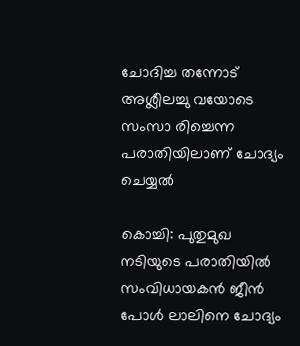ചോദിച്ച തന്നോട് അശ്ലീലച്ചു വയോടെ സംസാ രിച്ചെന്ന പരാതിയിലാണ് ചോദ്യം ചെയ്യൽ

കൊച്ചി: പുതുമുഖ നടിയുടെ പരാതിയിൽ സംവിധായകൻ ജീൻ പോൾ ലാലിനെ ചോദ്യം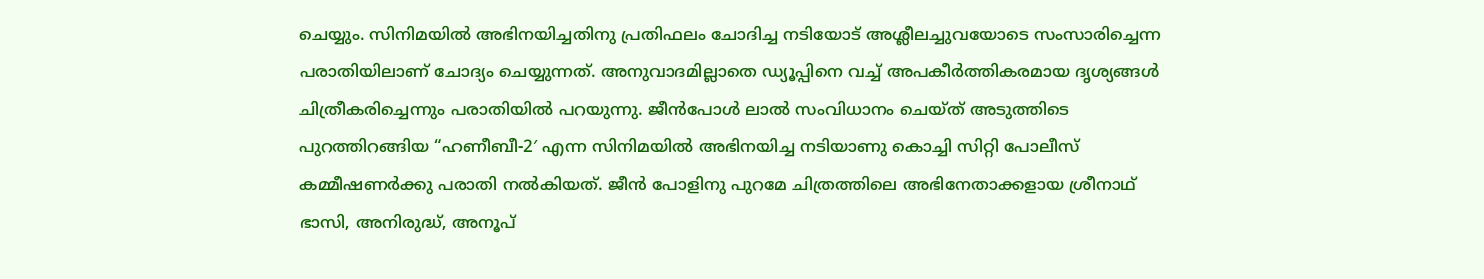ചെയ്യും. സിനിമയിൽ അഭിനയിച്ചതിനു പ്രതിഫലം ചോദിച്ച നടിയോട് അശ്ലീലച്ചുവയോടെ സംസാരിച്ചെന്ന പരാതിയിലാണ് ചോദ്യം ചെയ്യുന്നത്. അനുവാദമില്ലാതെ ഡ്യൂപ്പിനെ വച്ച് അപകീർത്തികരമായ ദൃശ്യങ്ങൾ ചിത്രീകരിച്ചെന്നും പരാതിയിൽ പറയുന്നു. ജീൻപോൾ ലാൽ സംവിധാനം ചെയ്ത് അടുത്തിടെ പുറത്തിറങ്ങിയ “ഹണീബീ-2′ എന്ന സിനിമയിൽ അഭിനയിച്ച നടിയാണു കൊച്ചി സിറ്റി പോലീസ് കമ്മീഷണർക്കു പരാതി നൽകിയത്. ജീൻ പോളിനു പുറമേ ചിത്രത്തിലെ അഭിനേതാക്കളായ ശ്രീനാഥ് ഭാസി, അനിരുദ്ധ്, അനൂപ്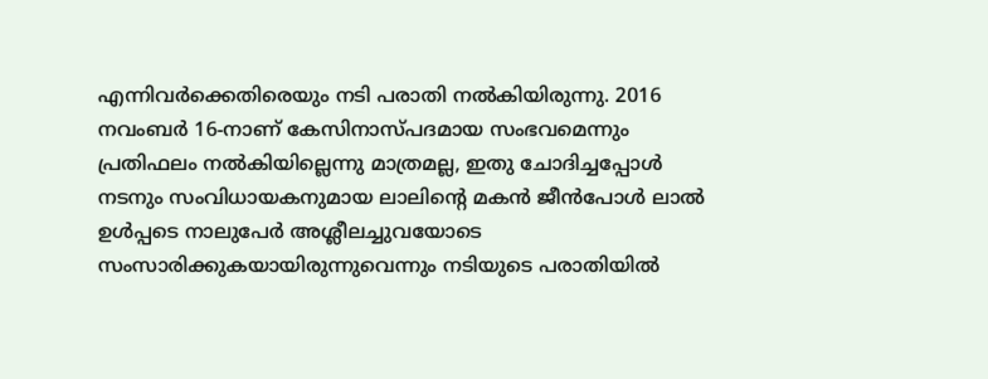എന്നിവർക്കെതിരെയും നടി പരാതി നൽകിയിരുന്നു. 2016 നവംബർ 16-നാണ് കേസിനാസ്പദമായ സംഭവമെന്നും പ്രതിഫലം നൽകിയില്ലെന്നു മാത്രമല്ല, ഇതു ചോദിച്ചപ്പോൾ നടനും സംവിധായകനുമായ ലാലിന്‍റെ മകൻ ജീൻപോൾ ലാൽ ഉൾപ്പടെ നാലുപേർ അശ്ലീലച്ചുവയോടെ സംസാരിക്കുകയായിരുന്നുവെന്നും നടിയുടെ പരാതിയിൽ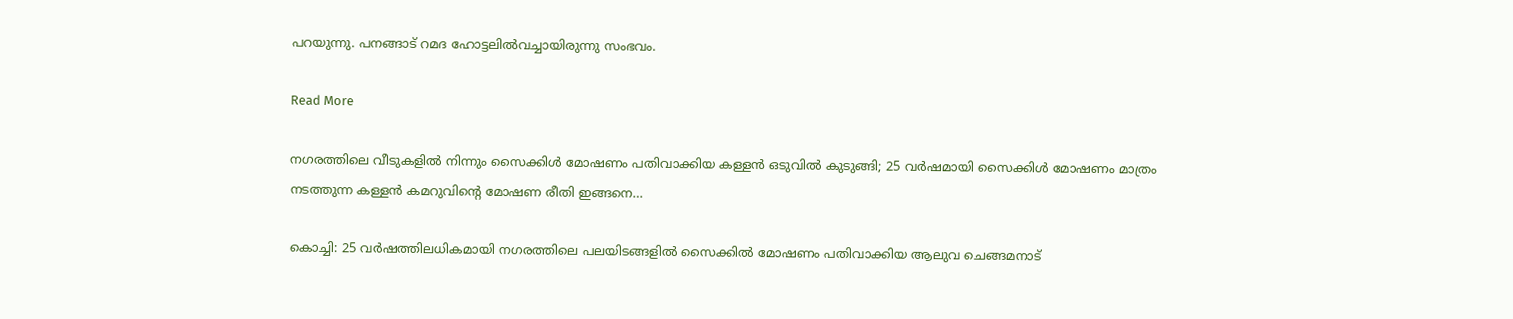പറയുന്നു. പനങ്ങാട് റമദ ഹോട്ടലിൽവച്ചായിരുന്നു സംഭവം.

Read More

നഗരത്തിലെ വീടുകളിൽ നിന്നും സൈക്കിൾ മോഷണം പതിവാക്കിയ കള്ളൻ ഒടുവിൽ കുടുങ്ങി; 25 വർഷമാ‍യി സൈക്കിൾ മോഷണം മാത്രം നടത്തുന്ന കള്ളൻ കമറുവിന്‍റെ മോഷണ രീതി ഇങ്ങനെ…

കൊച്ചി: 25 വർഷത്തിലധികമായി നഗരത്തിലെ പലയിടങ്ങളിൽ സൈക്കിൽ മോഷണം പതിവാക്കിയ ആലുവ ചെങ്ങമനാട്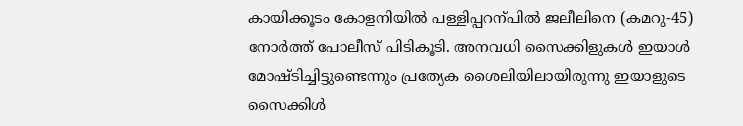കായിക്കൂടം കോളനിയിൽ പള്ളിപ്പറന്പിൽ ജലീലിനെ (കമറു-45) നോർത്ത് പോലീസ് പിടികൂടി. അനവധി സൈക്കിളുകൾ ഇയാൾ മോഷ്ടിച്ചിട്ടുണ്ടെന്നും പ്രത്യേക ശൈലിയിലായിരുന്നു ഇയാളുടെ സൈക്കിൾ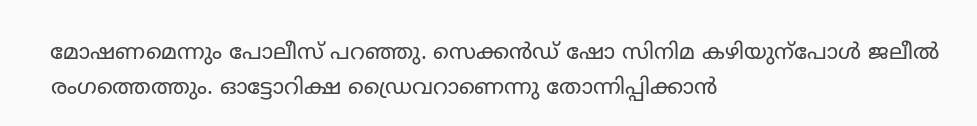മോഷണമെന്നും പോലീസ് പറഞ്ഞു. സെക്കൻഡ് ഷോ സിനിമ കഴിയുന്പോൾ ജലീൽ രംഗത്തെത്തും. ഓട്ടോറിക്ഷ ഡ്രൈവറാണെന്നു തോന്നിപ്പിക്കാൻ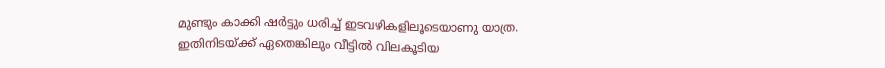മുണ്ടും കാക്കി ഷർട്ടും ധരിച്ച് ഇടവഴികളിലൂടെയാണു യാത്ര. ഇതിനിടയ്ക്ക് ഏതെങ്കിലും വീട്ടിൽ വിലകൂടിയ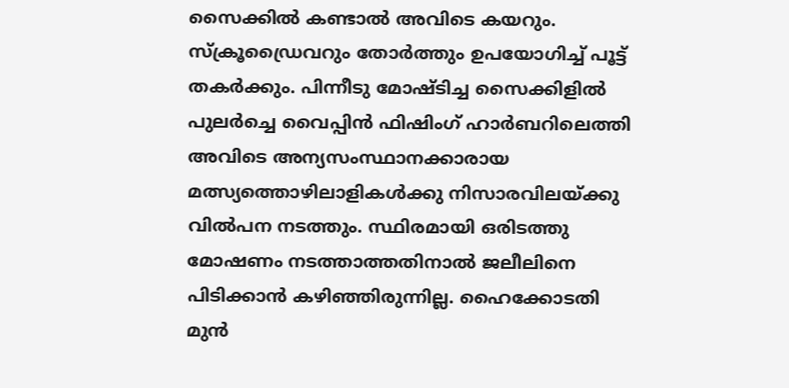സൈക്കിൽ കണ്ടാൽ അവിടെ കയറും. സ്ക്രൂഡ്രൈവറും തോർത്തും ഉപയോഗിച്ച് പൂട്ട് തകർക്കും. പിന്നീടു മോഷ്ടിച്ച സൈക്കിളിൽ പുലർച്ചെ വൈപ്പിൻ ഫിഷിംഗ് ഹാർബറിലെത്തി അവിടെ അന്യസംസ്ഥാനക്കാരായ മത്സ്യത്തൊഴിലാളികൾക്കു നിസാരവിലയ്ക്കു വിൽപന നടത്തും. സ്ഥിരമായി ഒരിടത്തു മോഷണം നടത്താത്തതിനാൽ ജലീലിനെ പിടിക്കാൻ കഴിഞ്ഞിരുന്നില്ല. ഹൈക്കോടതി മുൻ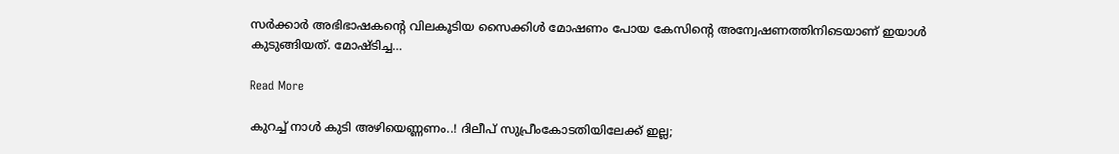സർക്കാർ അഭിഭാഷകന്‍റെ വിലകൂടിയ സൈക്കിൾ മോഷണം പോയ കേസിന്‍റെ അന്വേഷണത്തിനിടെയാണ് ഇയാൾ കുടുങ്ങിയത്. മോഷ്ടിച്ച…

Read More

കുറച്ച് നാൾ കുടി അഴിയെണ്ണണം..! ദിലീപ് സുപ്രീംകോടതിയിലേക്ക് ഇല്ല;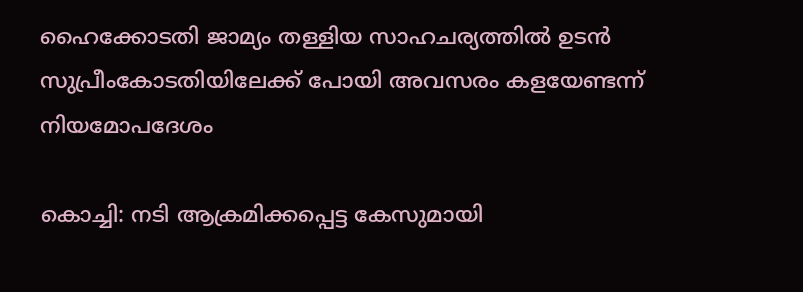ഹൈക്കോടതി ജാമ്യം തള്ളിയ സാഹചര്യത്തിൽ ഉടൻ സുപ്രീംകോടതിയിലേക്ക് പോയി അവസരം കളയേണ്ടന്ന് നിയമോപദേശം

കൊച്ചി: നടി ആക്രമിക്കപ്പെട്ട കേസുമായി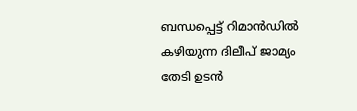ബന്ധപ്പെട്ട് റിമാൻഡിൽ കഴിയുന്ന ദിലീപ് ജാമ്യം തേടി ഉടൻ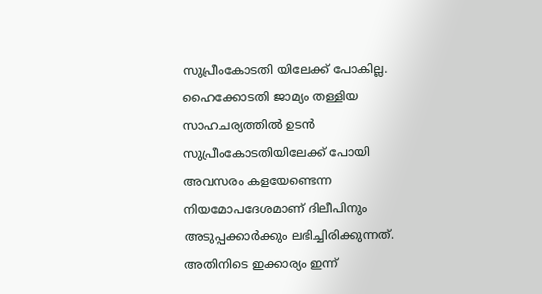സുപ്രീംകോടതി യിലേക്ക് പോകില്ല. ഹൈക്കോടതി ജാമ്യം തള്ളിയ സാഹചര്യത്തിൽ ഉടൻ സുപ്രീംകോടതിയിലേക്ക് പോയി അവസരം കളയേണ്ടെന്ന നിയമോപദേശമാണ് ദിലീപിനും അടുപ്പക്കാർക്കും ലഭിച്ചിരിക്കുന്നത്. അതിനിടെ ഇക്കാര്യം ഇന്ന്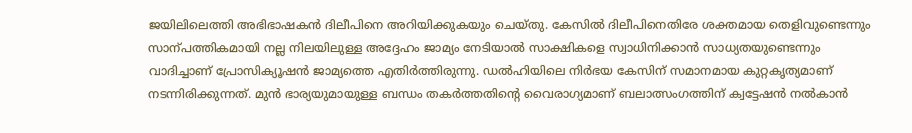ജയിലിലെത്തി അഭിഭാഷകൻ ദിലീപിനെ അറിയിക്കുകയും ചെയ്തു. കേസിൽ ദിലീപിനെതിരേ ശക്തമായ തെളിവുണ്ടെന്നും സാന്പത്തികമായി നല്ല നിലയിലുള്ള അദ്ദേഹം ജാമ്യം നേടിയാൽ സാക്ഷികളെ സ്വാധിനിക്കാൻ സാധ്യതയുണ്ടെന്നും വാദിച്ചാണ് പ്രോസിക്യൂഷൻ ജാമ്യത്തെ എതിർത്തിരുന്നു. ഡൽഹിയിലെ നിർഭയ കേസിന് സമാനമായ കുറ്റകൃത്യമാണ് നടന്നിരിക്കുന്നത്. മുൻ ഭാര്യയുമായുള്ള ബന്ധം തകർത്തതിന്‍റെ വൈരാഗ്യമാണ് ബലാത്സംഗത്തിന് ക്വട്ടേഷൻ നൽകാൻ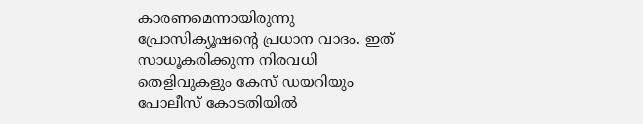കാരണമെന്നായിരുന്നു പ്രോസിക്യൂഷന്‍റെ പ്രധാന വാദം. ഇത് സാധൂകരിക്കുന്ന നിരവധി തെളിവുകളും കേസ് ഡയറിയും പോലീസ് കോടതിയിൽ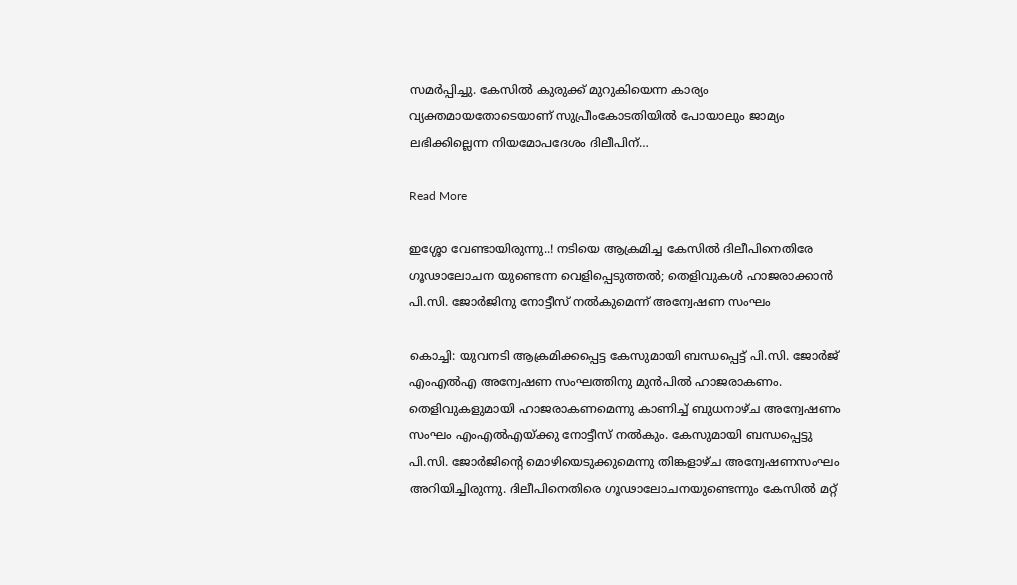സമർപ്പിച്ചു. കേസിൽ കുരുക്ക് മുറുകിയെന്ന കാര്യം വ്യക്തമായതോടെയാണ് സുപ്രീംകോടതിയിൽ പോയാലും ജാമ്യം ലഭിക്കില്ലെന്ന നിയമോപദേശം ദിലീപിന്…

Read More

ഇശ്ശോ വേണ്ടായിരുന്നു..! നടിയെ ആക്രമിച്ച കേസിൽ ദിലീപിനെതിരേ ഗൂഢാലോചന യുണ്ടെന്ന വെളിപ്പെടുത്തൽ; തെളിവുകൾ ഹാജരാക്കാൻ പി.സി. ജോർജിനു നോട്ടീസ് നൽകുമെന്ന് അന്വേഷണ സംഘം

കൊച്ചി: യുവനടി ആക്രമിക്കപ്പെട്ട കേസുമായി ബന്ധപ്പെട്ട് പി.സി. ജോർജ് എംഎൽഎ അന്വേഷണ സംഘത്തിനു മുൻപിൽ ഹാജരാകണം. തെളിവുകളുമായി ഹാജരാകണമെന്നു കാണിച്ച് ബുധനാഴ്ച അന്വേഷണം സംഘം എംഎൽഎയ്ക്കു നോട്ടീസ് നൽകും. കേസുമായി ബന്ധപ്പെട്ടു പി.സി. ജോർജിന്‍റെ മൊഴിയെടുക്കുമെന്നു തിങ്കളാഴ്ച അന്വേഷണസംഘം അറിയിച്ചിരുന്നു. ദിലീപിനെതിരെ ഗൂഢാലോചനയുണ്ടെന്നും കേസിൽ മറ്റ്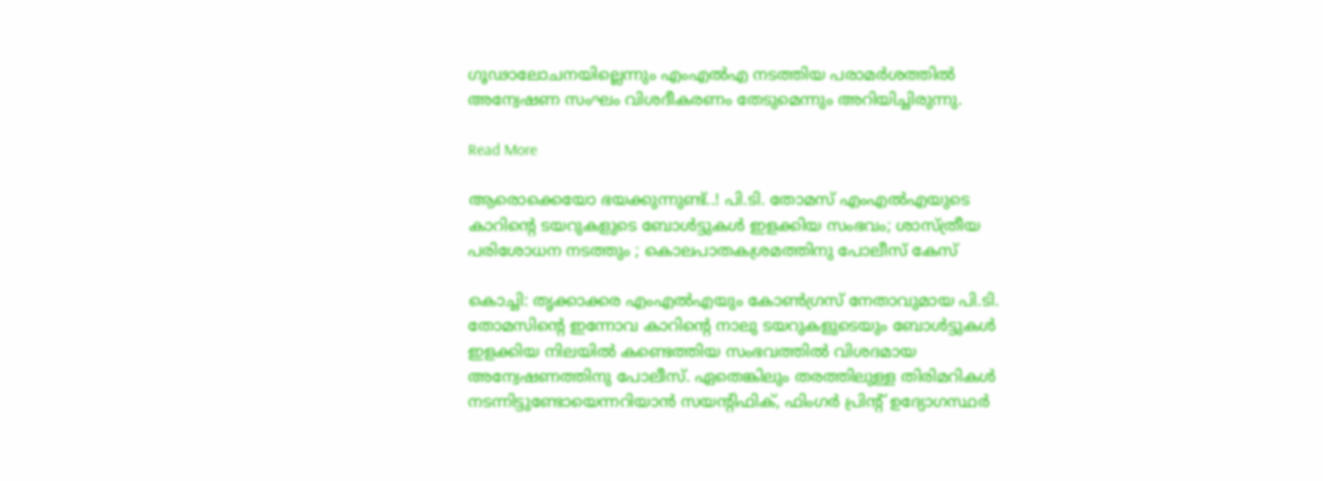ഗൂഢാലോചനയില്ലെന്നും എംഎൽഎ നടത്തിയ പരാമർശത്തിൽ അന്വേഷണ സംഘം വിശദീകരണം തേടുമെന്നും അറിയിച്ചിരുന്നു.

Read More

ആരൊക്കെയോ ഭയക്കുന്നുണ്ട്..! പി.ടി. തോമസ് എംഎൽഎയുടെ കാറിന്‍റെ ടയറുകളുടെ ബോൾട്ടുകൾ ഇളക്കിയ സംഭവം; ശാസ്ത്രീയ പരിശോധന നടത്തും ; കൊലപാതകശ്രമത്തിനു പോലീസ് കേസ്

കൊച്ചി: തൃക്കാക്കര എംഎൽഎയും കോണ്‍ഗ്രസ് നേതാവുമായ പി.ടി. തോമസിന്‍റെ ഇന്നോവ കാറിന്‍റെ നാലു ടയറുകളുടെയും ബോൾട്ടുകൾ ഇളക്കിയ നിലയിൽ കണ്ടെത്തിയ സംഭവത്തിൽ വിശദമായ അന്വേഷണത്തിനു പോലീസ്. ഏതെങ്കിലും തരത്തിലുള്ള തിരിമറികൾ നടന്നിട്ടുണ്ടോയെന്നറിയാൻ സയന്‍റിഫിക്, ഫിംഗർ പ്രിന്‍റ് ഉദ്യോഗസ്ഥർ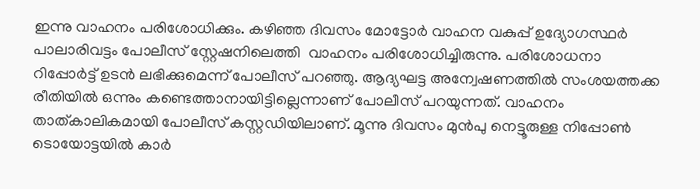ഇന്നു വാഹനം പരിശോധിക്കും. കഴിഞ്ഞ ദിവസം മോട്ടോർ വാഹന വകുപ്പ് ഉദ്യോഗസ്ഥർ പാലാരിവട്ടം പോലീസ് സ്റ്റേഷനിലെത്തി  വാഹനം പരിശോധിച്ചിരുന്നു. പരിശോധനാ റിപ്പോർട്ട് ഉടൻ ലഭിക്കുമെന്ന് പോലീസ് പറഞ്ഞു. ആദ്യഘട്ട അന്വേഷണത്തിൽ സംശയത്തക്ക രീതിയിൽ ഒന്നും കണ്ടെത്താനായിട്ടില്ലെന്നാണ് പോലീസ് പറയുന്നത്. വാഹനം താത്കാലികമായി പോലീസ് കസ്റ്റഡിയിലാണ്. മൂന്നു ദിവസം മുൻപു നെട്ടൂരുള്ള നിപ്പോണ്‍ ടൊയോട്ടയിൽ കാർ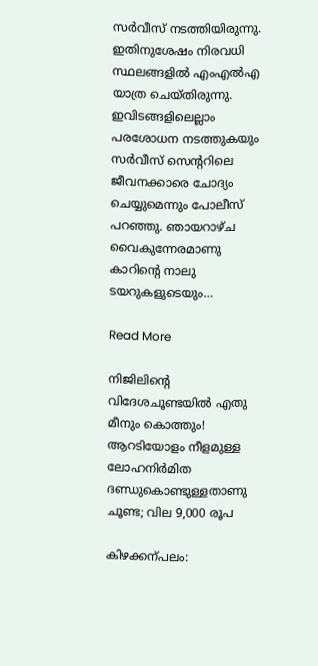സർവീസ് നടത്തിയിരുന്നു. ഇതിനുശേഷം നിരവധി സ്ഥലങ്ങളിൽ എംഎൽഎ യാത്ര ചെയ്തിരുന്നു. ഇവിടങ്ങളിലെല്ലാം പരശോധന നടത്തുകയും സർവീസ് സെന്‍ററിലെ ജീവനക്കാരെ ചോദ്യം ചെയ്യുമെന്നും പോലീസ് പറഞ്ഞു. ഞായറാഴ്ച വൈകുന്നേരമാണു  കാറിന്‍റെ നാലു ടയറുകളുടെയും…

Read More

നിജിലിന്‍റെ വിദേശചൂണ്ടയിൽ എതു മീനും കൊത്തും! ആറടിയോളം നീളമുള്ള ലോഹനിർമിത ദണ്ഡുകൊണ്ടുള്ളതാണു ചൂണ്ട; വില 9,000 രൂപ

കിഴക്കന്പലം: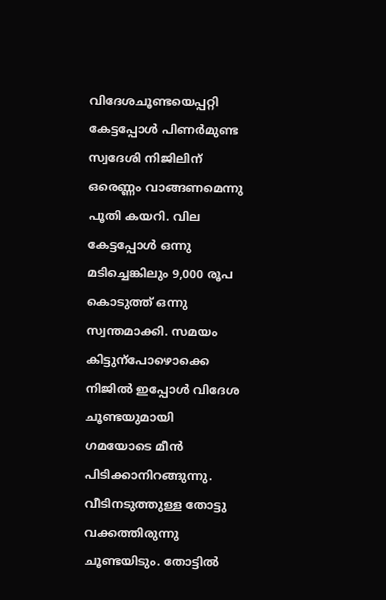വിദേശചൂണ്ടയെപ്പറ്റി കേട്ടപ്പോൾ പിണർമുണ്ട സ്വദേശി നിജിലിന് ഒരെണ്ണം വാങ്ങണമെന്നു പൂതി കയറി. വില കേട്ടപ്പോൾ ഒന്നു മടിച്ചെങ്കിലും 9,000 രൂപ കൊടുത്ത് ഒന്നു സ്വന്തമാക്കി. സമയം കിട്ടുന്പോഴൊക്കെ നിജിൽ ഇപ്പോൾ വിദേശ ചൂണ്ടയുമായി ഗമയോടെ മീൻ പിടിക്കാനിറങ്ങുന്നു. വീടിനടുത്തുള്ള തോട്ടു വക്കത്തിരുന്നു ചൂണ്ടയിടും. തോട്ടിൽ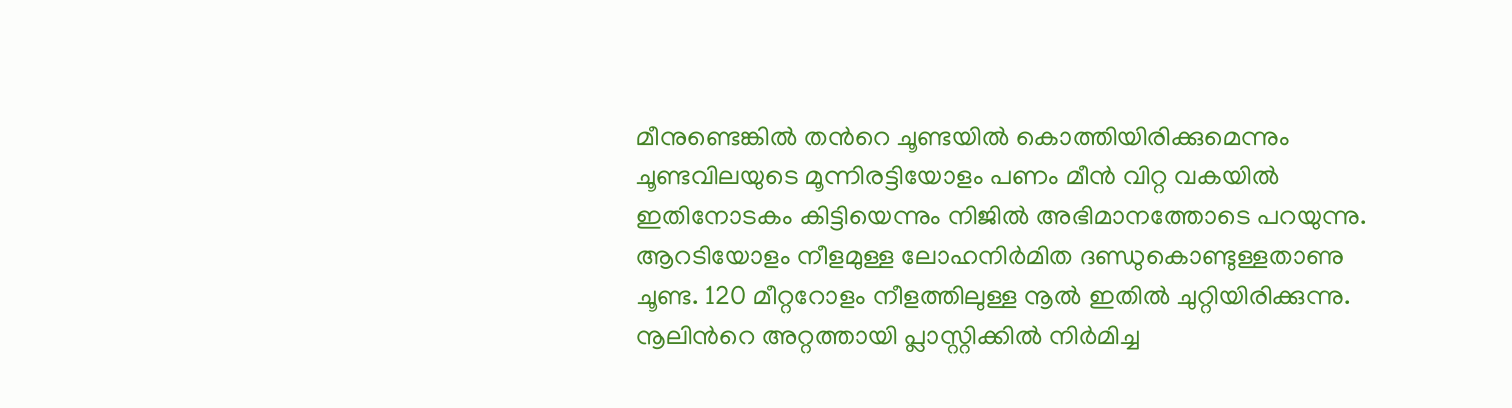മീനുണ്ടെങ്കിൽ തന്‍റെ ചൂണ്ടയിൽ കൊത്തിയിരിക്കുമെന്നും ചൂണ്ടവിലയുടെ മൂന്നിരട്ടിയോളം പണം മീൻ വിറ്റ വകയിൽ ഇതിനോടകം കിട്ടിയെന്നും നിജിൽ അഭിമാനത്തോടെ പറയുന്നു. ആറടിയോളം നീളമുള്ള ലോഹനിർമിത ദണ്ഡുകൊണ്ടുള്ളതാണു ചൂണ്ട. 120 മീറ്ററോളം നീളത്തിലുള്ള നൂൽ ഇതിൽ ചുറ്റിയിരിക്കുന്നു. നൂലിന്‍റെ അറ്റത്തായി പ്ലാസ്റ്റിക്കിൽ നിർമിച്ച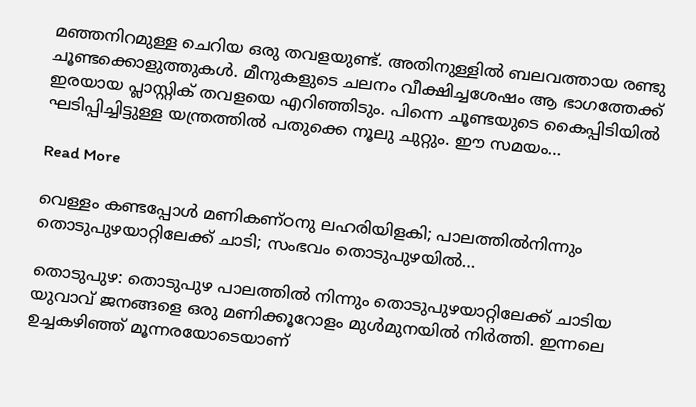മഞ്ഞനിറമുള്ള ചെറിയ ഒരു തവളയുണ്ട്. അതിനുള്ളിൽ ബലവത്തായ രണ്ടു ചൂണ്ടക്കൊളുത്തുകൾ. മീനുകളുടെ ചലനം വീക്ഷിച്ചശേഷം ആ ഭാഗത്തേക്ക് ഇരയായ പ്ലാസ്റ്റിക് തവളയെ എറിഞ്ഞിടും. പിന്നെ ചൂണ്ടയുടെ കൈപ്പിടിയിൽ ഘടിപ്പിച്ചിട്ടുള്ള യന്ത്രത്തിൽ പതുക്കെ നൂലു ചുറ്റും. ഈ സമയം…

Read More

വെള്ളം കണ്ടപ്പോൾ മണികണ്ഠനു ലഹരിയിളകി; പാലത്തിൽനിന്നും തൊടുപുഴയാറ്റിലേക്ക് ചാടി; സംഭവം തൊടുപുഴയില്‍…

തൊടുപുഴ: തൊടുപുഴ പാലത്തിൽ നിന്നും തൊടുപുഴയാറ്റിലേക്ക് ചാടിയ യുവാവ് ജനങ്ങളെ ഒരു മണിക്കൂറോളം മുൾമുനയിൽ നിർത്തി. ഇന്നലെ ഉച്ചകഴിഞ്ഞ് മൂന്നരയോടെയാണ്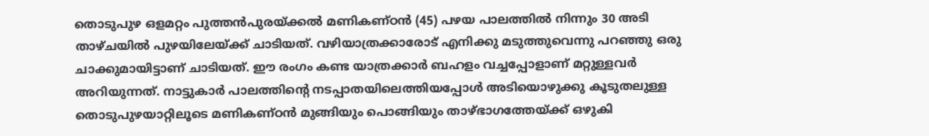തൊടുപുഴ ഒളമറ്റം പുത്തൻപുരയ്ക്കൽ മണികണ്ഠൻ (45) പഴയ പാലത്തിൽ നിന്നും 30 അടി താഴ്ചയിൽ പുഴയിലേയ്ക്ക് ചാടിയത്. വഴിയാത്രക്കാരോട് എനിക്കു മടുത്തുവെന്നു പറഞ്ഞു ഒരു ചാക്കുമായിട്ടാണ് ചാടിയത്. ഈ രംഗം കണ്ട യാത്രക്കാർ ബഹളം വച്ചപ്പോളാണ് മറ്റുള്ളവർ അറിയുന്നത്. നാട്ടുകാർ പാലത്തിന്‍റെ നടപ്പാതയിലെത്തിയപ്പോൾ അടിയൊഴുക്കു കൂടുതലുള്ള തൊടുപുഴയാറ്റിലൂടെ മണികണ്ഠൻ മുങ്ങിയും പൊങ്ങിയും താഴ്ഭാഗത്തേയ്ക്ക് ഒഴുകി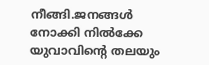നീങ്ങി.ജനങ്ങൾ നോക്കി നിൽക്കേ യുവാവിന്‍റെ തലയും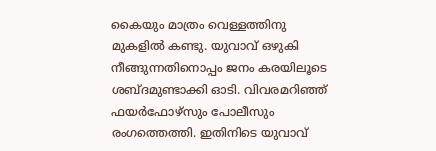കൈയും മാത്രം വെള്ളത്തിനു മുകളിൽ കണ്ടു. യുവാവ് ഒഴുകി നീങ്ങുന്നതിനൊപ്പം ജനം കരയിലൂടെ ശബ്ദമുണ്ടാക്കി ഓടി. വിവരമറിഞ്ഞ് ഫയർഫോഴ്സും പോലീസും രംഗത്തെത്തി. ഇതിനിടെ യുവാവ്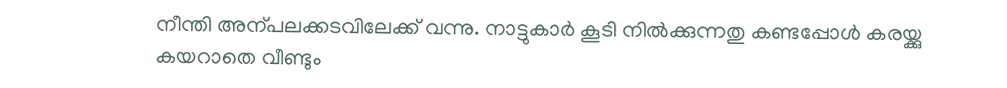നീന്തി അന്പലക്കടവിലേക്ക് വന്നു. നാട്ടുകാർ കൂടി നിൽക്കുന്നതു കണ്ടപ്പോൾ കരയ്ക്കു കയറാതെ വീണ്ടും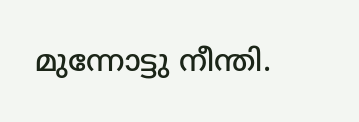മുന്നോട്ടു നീന്തി.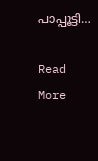പാപ്പൂട്ടി…

Read More